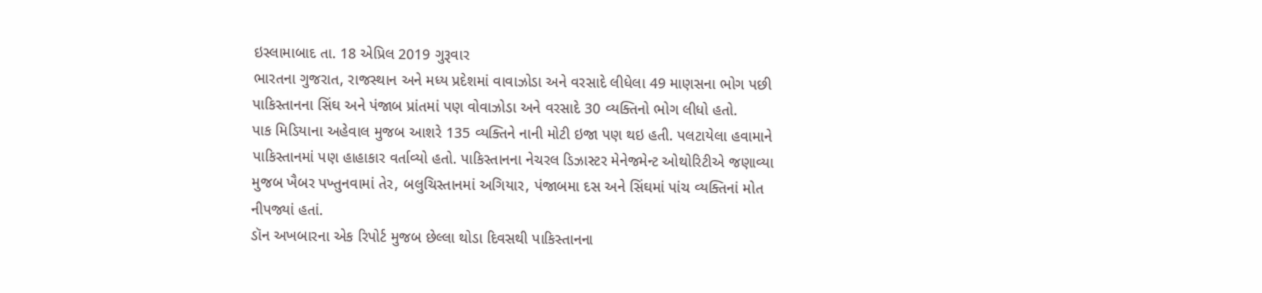ઇસ્લામાબાદ તા. 18 એપ્રિલ 2019 ગુરૂવાર
ભારતના ગુજરાત, રાજસ્થાન અને મધ્ય પ્રદેશમાં વાવાઝોડા અને વરસાદે લીધેલા 49 માણસના ભોગ પછી પાકિસ્તાનના સિંઘ અને પંજાબ પ્રાંતમાં પણ વોવાઝોડા અને વરસાદે 30 વ્યક્તિનો ભોગ લીધો હતો.
પાક મિડિયાના અહેવાલ મુજબ આશરે 135 વ્યક્તિને નાની મોટી ઇજા પણ થઇ હતી. પલટાયેલા હવામાને પાકિસ્તાનમાં પણ હાહાકાર વર્તાવ્યો હતો. પાકિસ્તાનના નેચરલ ડિઝાસ્ટર મેનેજમેન્ટ ઓથોરિટીએ જણાવ્યા મુજબ ખૈબર પખ્તુનવામાં તેર, બલુચિસ્તાનમાં અગિયાર, પંજાબમા દસ અને સિંઘમાં પાંચ વ્યક્તિનાં મોત નીપજ્યાં હતાં.
ડૉન અખબારના એક રિપોર્ટ મુજબ છેલ્લા થોડા દિવસથી પાકિસ્તાનના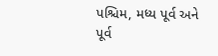પશ્ચિમ, મધ્ય પૂર્વ અને પૂર્વ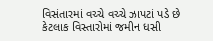વિસંતારમાં વચ્ચે વચ્ચે ઝાપટાં પડે છે કેટલાક વિસ્તારોમાં જમીન ધસી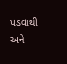પડવાથી અને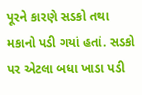પૂરને કારણે સડકો તથા મકાનો પડી ગયાં હતાં. સડકો પર એટલા બધા ખાડા પડી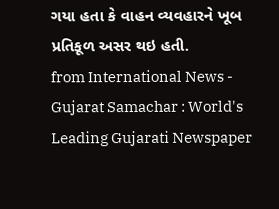ગયા હતા કે વાહન વ્યવહારને ખૂબ પ્રતિકૂળ અસર થઇ હતી.
from International News - Gujarat Samachar : World's Leading Gujarati Newspaper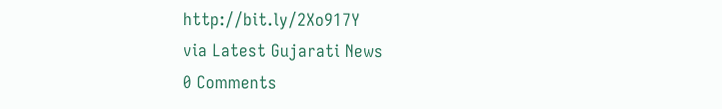http://bit.ly/2Xo917Y
via Latest Gujarati News
0 Comments